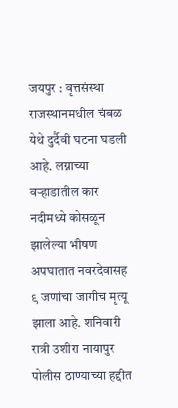जयपुर : वृत्तसंस्था
राजस्थानमधील चंबळ येथे दुर्दैवी घटना घडली आहे. लग्नाच्या वऱ्हाडातील कार नदीमध्ये कोसळून झालेल्या भीषण अपघातात नवरदेवासह ९ जणांचा जागीच मृत्यू झाला आहे. शनिवारी रात्री उशीरा नायापुर पोलीस ठाण्याच्या हद्दीत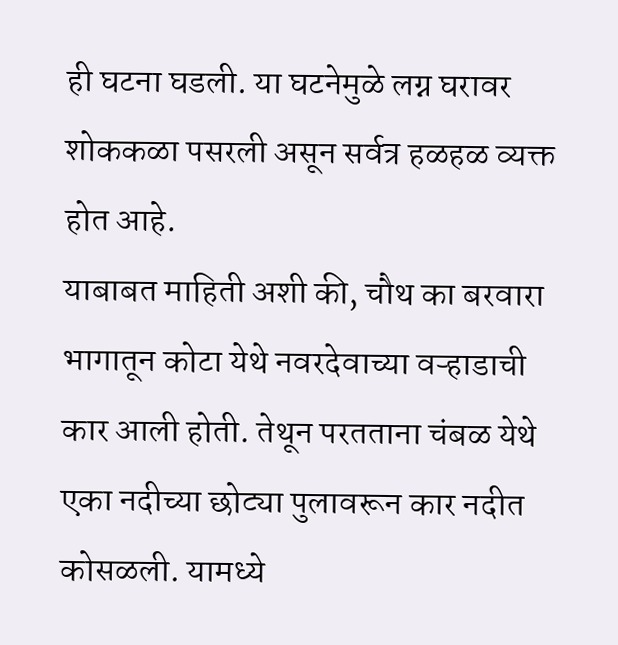ही घटना घडली. या घटनेमुळे लग्न घरावर शोककळा पसरली असून सर्वत्र हळहळ व्यक्त होत आहे.
याबाबत माहिती अशी की, चौथ का बरवारा भागातून कोटा येथे नवरदेवाच्या वऱ्हाडाची कार आली होती. तेथून परतताना चंबळ येथे एका नदीच्या छोट्या पुलावरून कार नदीत कोसळली. यामध्ये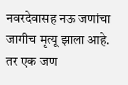नवरदेवासह नऊ जणांचा जागीच मृत्यू झाला आहे. तर एक जण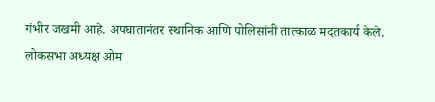गंभीर जखमी आहे. अपघातानंतर स्थानिक आणि पोलिसांनी तात्काळ मदतकार्य केले.
लोकसभा अध्यक्ष ओम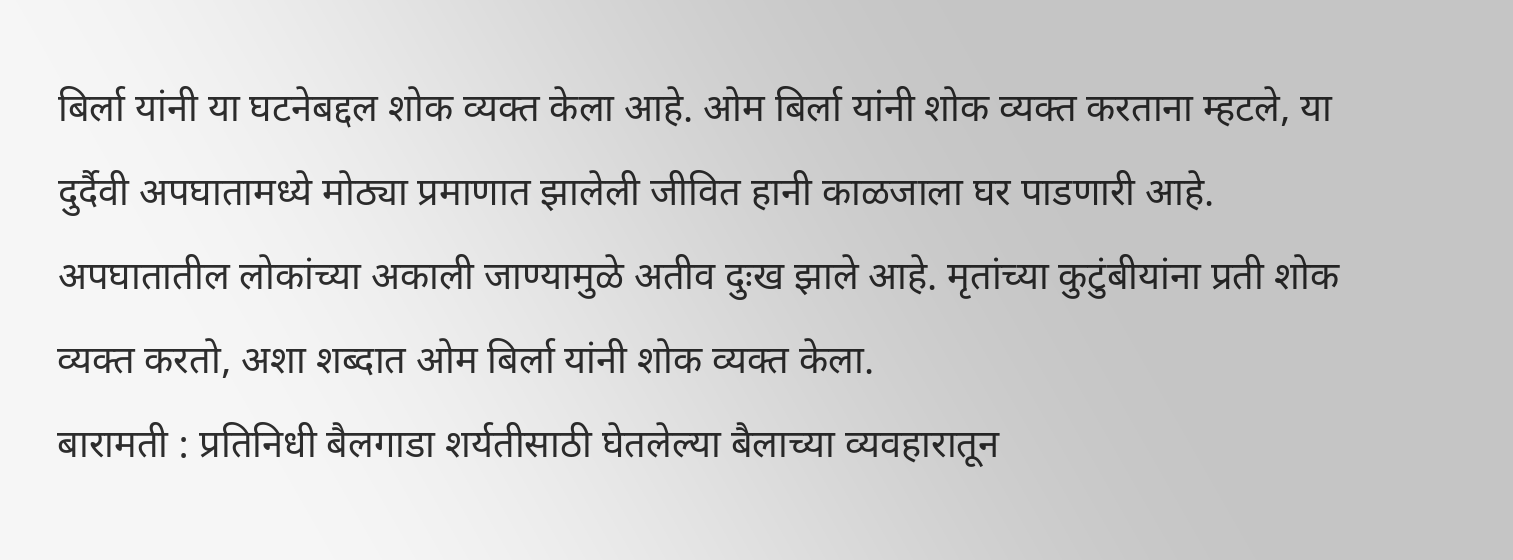बिर्ला यांनी या घटनेबद्दल शोक व्यक्त केला आहे. ओम बिर्ला यांनी शोक व्यक्त करताना म्हटले, या दुर्दैवी अपघातामध्ये मोठ्या प्रमाणात झालेली जीवित हानी काळजाला घर पाडणारी आहे. अपघातातील लोकांच्या अकाली जाण्यामुळे अतीव दुःख झाले आहे. मृतांच्या कुटुंबीयांना प्रती शोक व्यक्त करतो, अशा शब्दात ओम बिर्ला यांनी शोक व्यक्त केला.
बारामती : प्रतिनिधी बैलगाडा शर्यतीसाठी घेतलेल्या बैलाच्या व्यवहारातून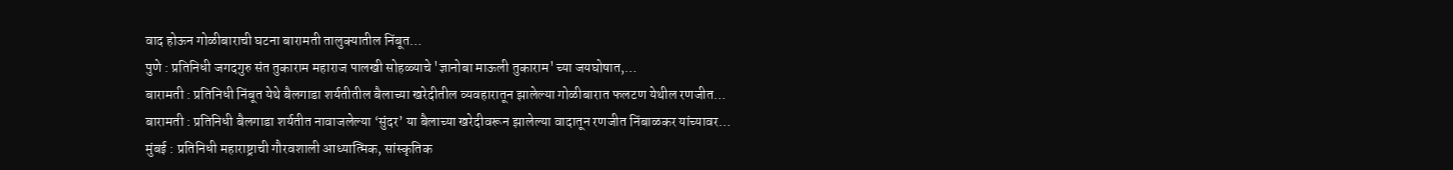वाद होऊन गोळीबाराची घटना बारामती तालुक्यातील निंबूत…
पुणे : प्रतिनिधी जगदगुरु संत तुकाराम महाराज पालखी सोहळ्याचे 'ज्ञानोबा माऊली तुकाराम' च्या जयघोषात,…
बारामती : प्रतिनिधी निंबूत येथे बैलगाडा शर्यतीतील बैलाच्या खरेदीतील व्यवहारातून झालेल्या गोळीबारात फलटण येथील रणजीत…
बारामती : प्रतिनिधी बैलगाडा शर्यतीत नावाजलेल्या ‘सुंदर’ या बैलाच्या खरेदीवरून झालेल्या वादातून रणजीत निंबाळकर यांच्यावर…
मुंबई : प्रतिनिधी महाराष्ट्राची गौरवशाली आध्यात्मिक, सांस्कृतिक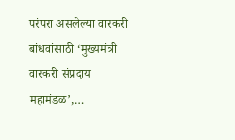परंपरा असलेल्या वारकरी बांधवांसाठी ‘मुख्यमंत्री वारकरी संप्रदाय महामंडळ’,…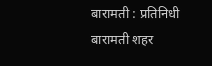बारामती : प्रतिनिधी बारामती शहर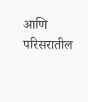आणि परिसरातील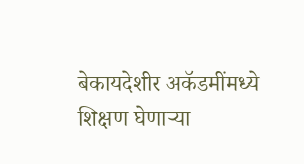बेकायदेशीर अकॅडमींमध्ये शिक्षण घेणाऱ्या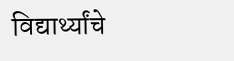विद्यार्थ्यांचे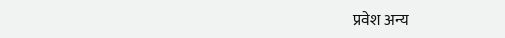प्रवेश अन्य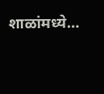शाळांमध्ये…